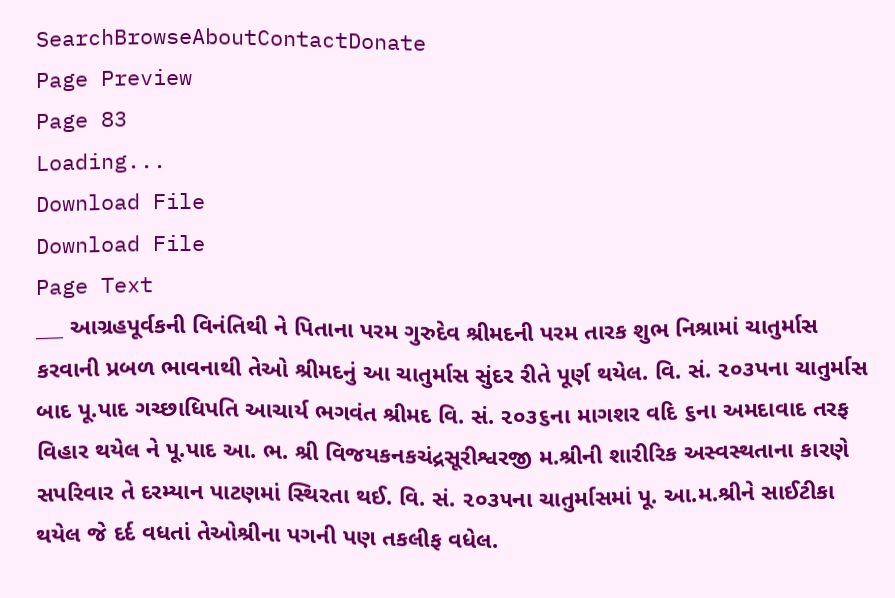SearchBrowseAboutContactDonate
Page Preview
Page 83
Loading...
Download File
Download File
Page Text
___ આગ્રહપૂર્વકની વિનંતિથી ને પિતાના પરમ ગુરુદેવ શ્રીમદની પરમ તારક શુભ નિશ્રામાં ચાતુર્માસ કરવાની પ્રબળ ભાવનાથી તેઓ શ્રીમદનું આ ચાતુર્માસ સુંદર રીતે પૂર્ણ થયેલ. વિ. સં. ૨૦૩પના ચાતુર્માસ બાદ પૂ.પાદ ગચ્છાધિપતિ આચાર્ય ભગવંત શ્રીમદ વિ. સં. ૨૦૩૬ના માગશર વદિ ૬ના અમદાવાદ તરફ વિહાર થયેલ ને પૂ.પાદ આ. ભ. શ્રી વિજયકનકચંદ્રસૂરીશ્વરજી મ.શ્રીની શારીરિક અસ્વસ્થતાના કારણે સપરિવાર તે દરમ્યાન પાટણમાં સ્થિરતા થઈ. વિ. સં. ૨૦૩૫ના ચાતુર્માસમાં પૂ. આ.મ.શ્રીને સાઈટીકા થયેલ જે દર્દ વધતાં તેઓશ્રીના પગની પણ તકલીફ વધેલ.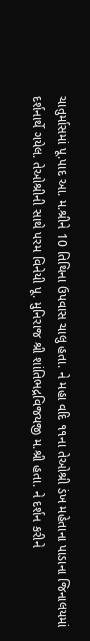ચાતુર્માસમાં પૂ.પાદ આ. મ.શ્રીને 10 તિથિના ઉપવાસ ચાલુ હતા. ને મહા વદિ ૧૧ના તેઓશ્રી ડંખ મહેતાના પાડાના જિનાલયમાં દર્શનાર્થે ગયેલ. તેઓશ્રીની સાથે પરમ વિનેયી પૂ. મુનિરાજ શ્રી શાંતિભદ્રવિજયજી મ.શ્રી હતા. ને દર્શન કરીને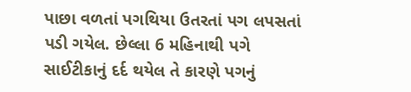પાછા વળતાં પગથિયા ઉતરતાં પગ લપસતાં પડી ગયેલ. છેલ્લા 6 મહિનાથી પગે સાઈટીકાનું દર્દ થયેલ તે કારણે પગનું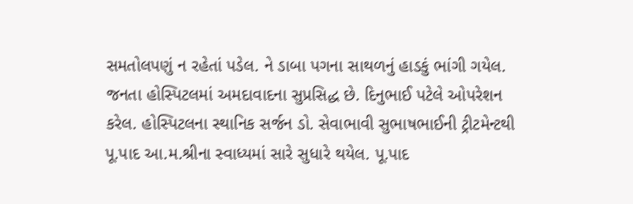સમતોલપણું ન રહેતાં પડેલ. ને ડાબા પગના સાથળનું હાડકું ભાંગી ગયેલ. જનતા હોસ્પિટલમાં અમદાવાદના સુપ્રસિદ્ધ છે. દિનુભાઈ પટેલે ઓપરેશન કરેલ. હોસ્પિટલના સ્થાનિક સર્જન ડો. સેવાભાવી સુભાષભાઈની ટ્રીટમેન્ટથી પૂ.પાદ આ.મ.શ્રીના સ્વાધ્યમાં સારે સુધારે થયેલ. પૂ.પાદ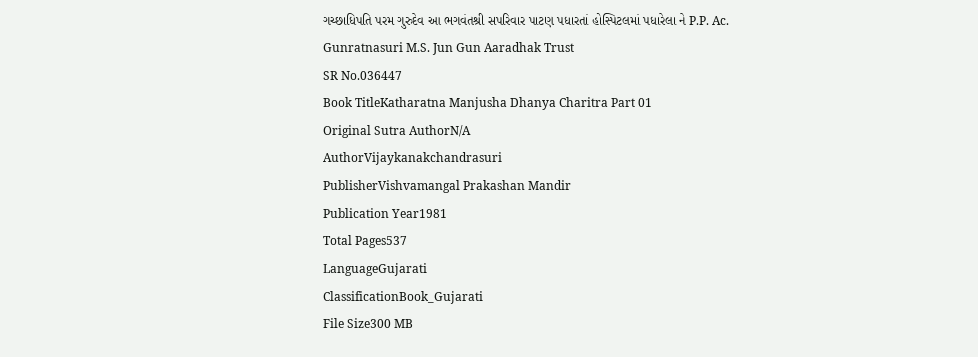ગચ્છાધિપતિ પરમ ગુરુદેવ આ ભગવંતશ્રી સપરિવાર પાટણ પધારતાં હોસ્પિટલમાં પધારેલા ને P.P. Ac. Gunratnasuri M.S. Jun Gun Aaradhak Trust
SR No.036447
Book TitleKatharatna Manjusha Dhanya Charitra Part 01
Original Sutra AuthorN/A
AuthorVijaykanakchandrasuri
PublisherVishvamangal Prakashan Mandir
Publication Year1981
Total Pages537
LanguageGujarati
ClassificationBook_Gujarati
File Size300 MB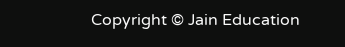Copyright © Jain Education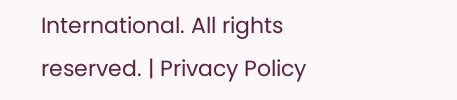International. All rights reserved. | Privacy Policy